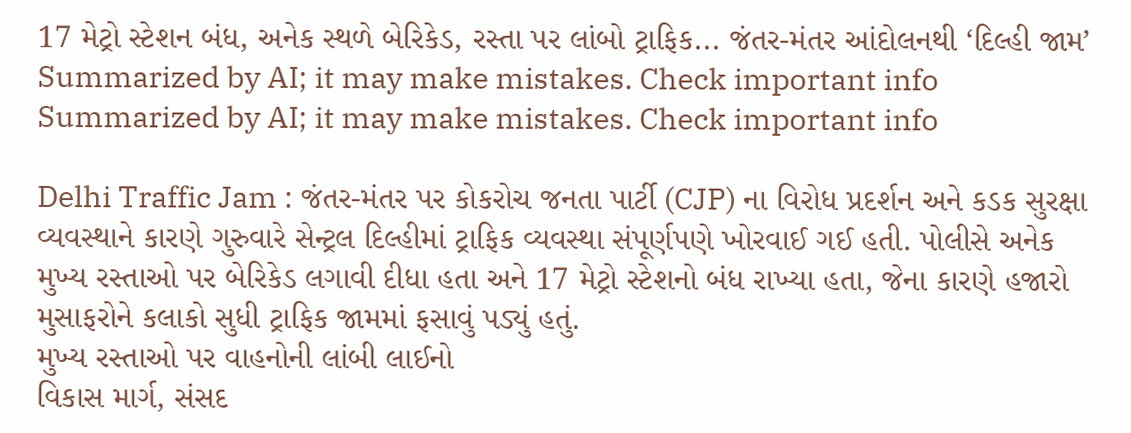17 મેટ્રો સ્ટેશન બંધ, અનેક સ્થળે બેરિકેડ, રસ્તા પર લાંબો ટ્રાફિક... જંતર-મંતર આંદોલનથી ‘દિલ્હી જામ’
Summarized by AI; it may make mistakes. Check important info
Summarized by AI; it may make mistakes. Check important info

Delhi Traffic Jam : જંતર-મંતર પર કોકરોચ જનતા પાર્ટી (CJP) ના વિરોધ પ્રદર્શન અને કડક સુરક્ષા વ્યવસ્થાને કારણે ગુરુવારે સેન્ટ્રલ દિલ્હીમાં ટ્રાફિક વ્યવસ્થા સંપૂર્ણપણે ખોરવાઈ ગઈ હતી. પોલીસે અનેક મુખ્ય રસ્તાઓ પર બેરિકેડ લગાવી દીધા હતા અને 17 મેટ્રો સ્ટેશનો બંધ રાખ્યા હતા, જેના કારણે હજારો મુસાફરોને કલાકો સુધી ટ્રાફિક જામમાં ફસાવું પડ્યું હતું.
મુખ્ય રસ્તાઓ પર વાહનોની લાંબી લાઈનો
વિકાસ માર્ગ, સંસદ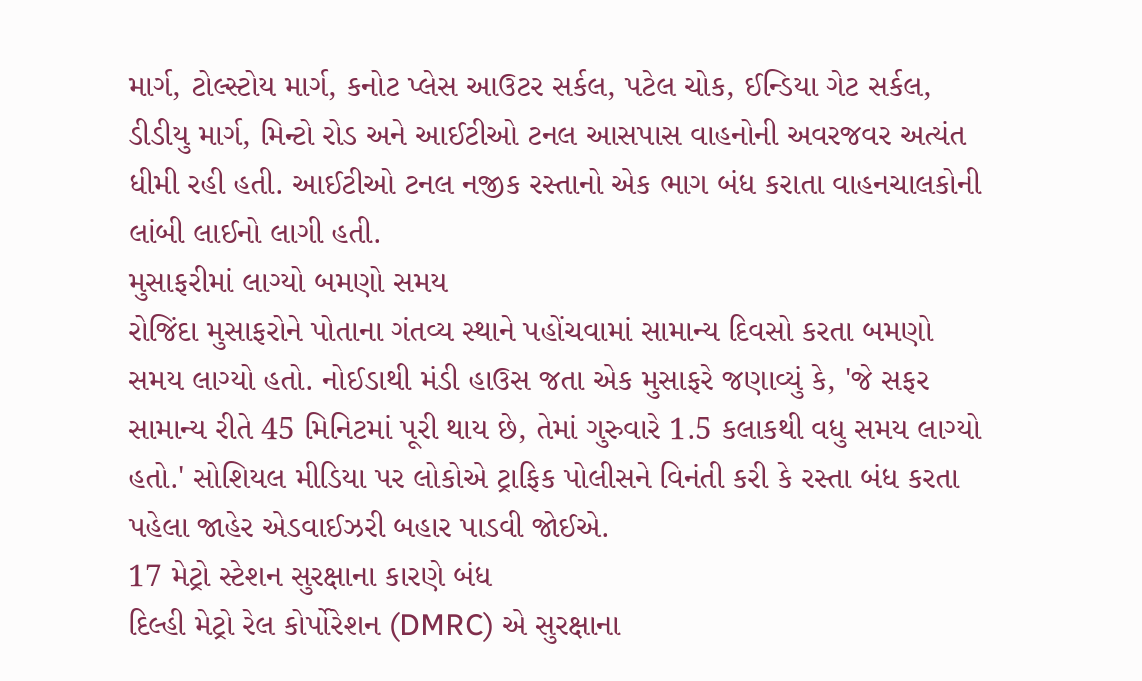માર્ગ, ટોલ્સ્ટોય માર્ગ, કનોટ પ્લેસ આઉટર સર્કલ, પટેલ ચોક, ઈન્ડિયા ગેટ સર્કલ, ડીડીયુ માર્ગ, મિન્ટો રોડ અને આઈટીઓ ટનલ આસપાસ વાહનોની અવરજવર અત્યંત ધીમી રહી હતી. આઈટીઓ ટનલ નજીક રસ્તાનો એક ભાગ બંધ કરાતા વાહનચાલકોની લાંબી લાઈનો લાગી હતી.
મુસાફરીમાં લાગ્યો બમણો સમય
રોજિંદા મુસાફરોને પોતાના ગંતવ્ય સ્થાને પહોંચવામાં સામાન્ય દિવસો કરતા બમણો સમય લાગ્યો હતો. નોઈડાથી મંડી હાઉસ જતા એક મુસાફરે જણાવ્યું કે, 'જે સફર સામાન્ય રીતે 45 મિનિટમાં પૂરી થાય છે, તેમાં ગુરુવારે 1.5 કલાકથી વધુ સમય લાગ્યો હતો.' સોશિયલ મીડિયા પર લોકોએ ટ્રાફિક પોલીસને વિનંતી કરી કે રસ્તા બંધ કરતા પહેલા જાહેર એડવાઈઝરી બહાર પાડવી જોઈએ.
17 મેટ્રો સ્ટેશન સુરક્ષાના કારણે બંધ
દિલ્હી મેટ્રો રેલ કોર્પોરેશન (DMRC) એ સુરક્ષાના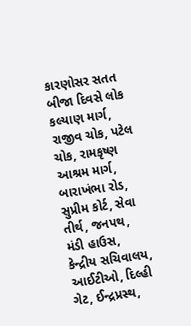કારણોસર સતત બીજા દિવસે લોક કલ્યાણ માર્ગ, રાજીવ ચોક, પટેલ ચોક, રામકૃષ્ણ આશ્રમ માર્ગ, બારાખંભા રોડ, સુપ્રીમ કોર્ટ, સેવા તીર્થ, જનપથ, મંડી હાઉસ, કેન્દ્રીય સચિવાલય, આઈટીઓ, દિલ્હી ગેટ, ઈન્દ્રપ્રસ્થ,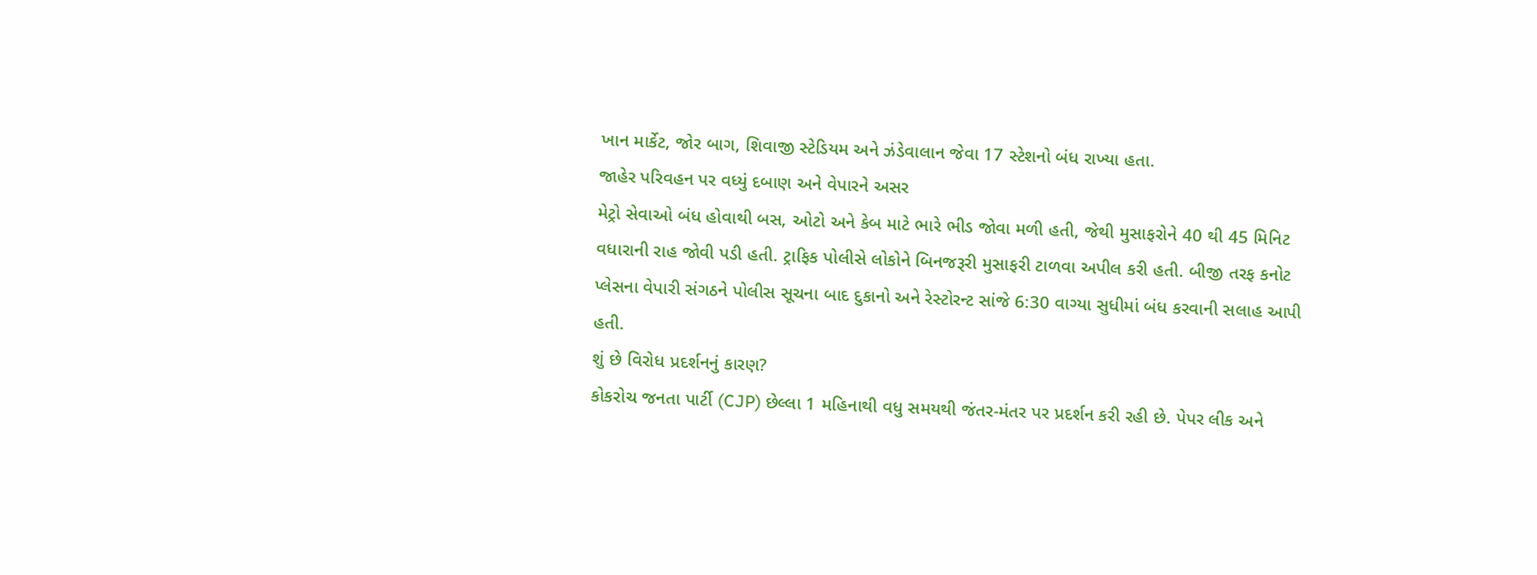ખાન માર્કેટ, જોર બાગ, શિવાજી સ્ટેડિયમ અને ઝંડેવાલાન જેવા 17 સ્ટેશનો બંધ રાખ્યા હતા.
જાહેર પરિવહન પર વધ્યું દબાણ અને વેપારને અસર
મેટ્રો સેવાઓ બંધ હોવાથી બસ, ઓટો અને કેબ માટે ભારે ભીડ જોવા મળી હતી, જેથી મુસાફરોને 40 થી 45 મિનિટ વધારાની રાહ જોવી પડી હતી. ટ્રાફિક પોલીસે લોકોને બિનજરૂરી મુસાફરી ટાળવા અપીલ કરી હતી. બીજી તરફ કનોટ પ્લેસના વેપારી સંગઠને પોલીસ સૂચના બાદ દુકાનો અને રેસ્ટોરન્ટ સાંજે 6:30 વાગ્યા સુધીમાં બંધ કરવાની સલાહ આપી હતી.
શું છે વિરોધ પ્રદર્શનનું કારણ?
કોકરોચ જનતા પાર્ટી (CJP) છેલ્લા 1 મહિનાથી વધુ સમયથી જંતર-મંતર પર પ્રદર્શન કરી રહી છે. પેપર લીક અને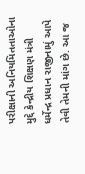પરીક્ષાની અનિયમિતતાઓના મુદ્દે કેન્દ્રીય શિક્ષણ મંત્રી ધર્મેન્દ્ર પ્રધાન રાજીનામું આપે તેવી તેમની માંગ છે. આ જ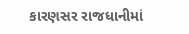કારણસર રાજધાનીમાં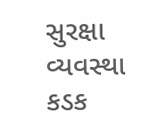સુરક્ષા વ્યવસ્થા કડક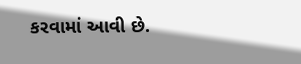કરવામાં આવી છે.